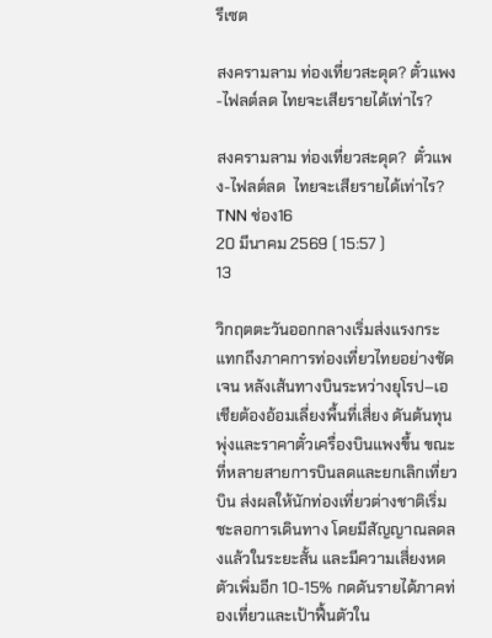รีเซต

สงครามลาม ท่องเที่ยวสะดุด? ตั๋วแพง-ไฟลต์ลด ไทยจะเสียรายได้เท่าไร?

สงครามลาม ท่องเที่ยวสะดุด?  ตั๋วแพง-ไฟลต์ลด  ไทยจะเสียรายได้เท่าไร?
TNN ช่อง16
20 มีนาคม 2569 ( 15:57 )
13

วิกฤตตะวันออกกลางเริ่มส่งแรงกระแทกถึงภาคการท่องเที่ยวไทยอย่างชัดเจน หลังเส้นทางบินระหว่างยุโรป–เอเชียต้องอ้อมเลี่ยงพื้นที่เสี่ยง ดันต้นทุนพุ่งและราคาตั๋วเครื่องบินแพงขึ้น ขณะที่หลายสายการบินลดและยกเลิกเที่ยวบิน ส่งผลให้นักท่องเที่ยวต่างชาติเริ่มชะลอการเดินทาง โดยมีสัญญาณลดลงแล้วในระยะสั้น และมีความเสี่ยงหดตัวเพิ่มอีก 10-15% กดดันรายได้ภาคท่องเที่ยวและเป้าฟื้นตัวใน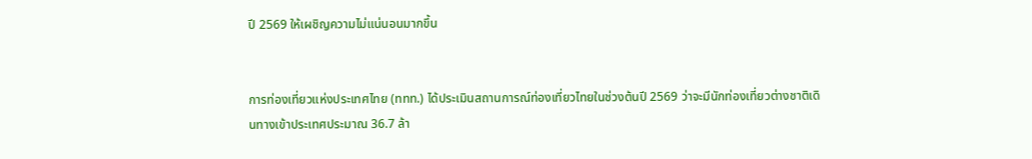ปี 2569 ให้เผชิญความไม่แน่นอนมากขึ้น


การท่องเที่ยวแห่งประเทศไทย (ททท.) ได้ประเมินสถานการณ์ท่องเที่ยวไทยในช่วงต้นปี 2569 ว่าจะมีนักท่องเที่ยวต่างชาติเดินทางเข้าประเทศประมาณ 36.7 ล้า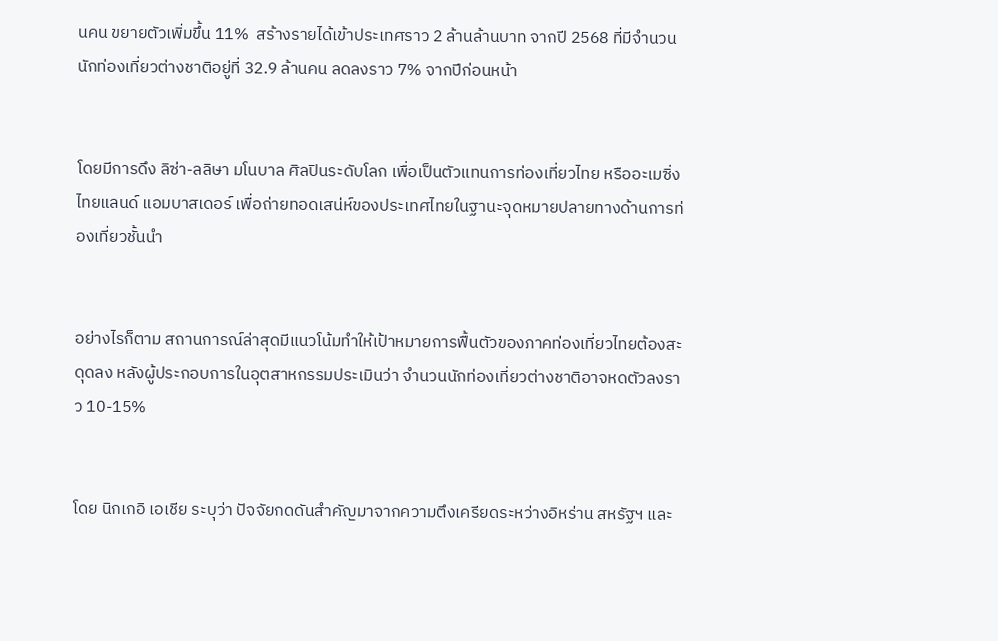นคน ขยายตัวเพิ่มขึ้น 11%  สร้างรายได้เข้าประเทศราว 2 ล้านล้านบาท จากปี 2568 ที่มีจำนวนนักท่องเที่ยวต่างชาติอยู่ที่ 32.9 ล้านคน ลดลงราว 7% จากปีก่อนหน้า


โดยมีการดึง ลิซ่า-ลลิษา มโนบาล ศิลปินระดับโลก เพื่อเป็นตัวแทนการท่องเที่ยวไทย หรืออะเมซิ่ง ไทยแลนด์ แอมบาสเดอร์ เพื่อถ่ายทอดเสน่ห์ของประเทศไทยในฐานะจุดหมายปลายทางด้านการท่องเที่ยวชั้นนำ


อย่างไรก็ตาม สถานการณ์ล่าสุดมีแนวโน้มทำให้เป้าหมายการฟื้นตัวของภาคท่องเที่ยวไทยต้องสะดุดลง หลังผู้ประกอบการในอุตสาหกรรมประเมินว่า จำนวนนักท่องเที่ยวต่างชาติอาจหดตัวลงราว 10-15%


โดย นิกเกอิ เอเชีย ระบุว่า ปัจจัยกดดันสำคัญมาจากความตึงเครียดระหว่างอิหร่าน สหรัฐฯ และ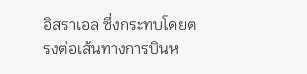อิสราเอล ซึ่งกระทบโดยตรงต่อเส้นทางการบินห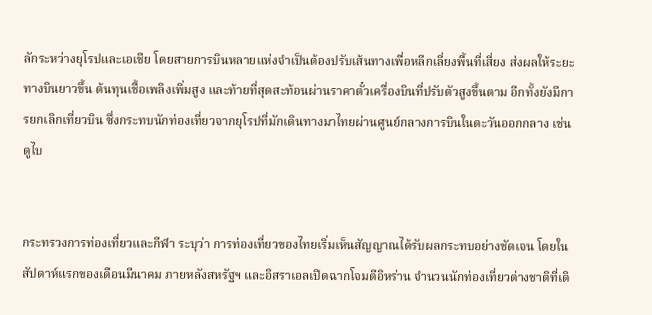ลักระหว่างยุโรปและเอเชีย โดยสายการบินหลายแห่งจำเป็นต้องปรับเส้นทางเพื่อหลีกเลี่ยงพื้นที่เสี่ยง ส่งผลให้ระยะทางบินยาวขึ้น ต้นทุนเชื้อเพลิงเพิ่มสูง และท้ายที่สุดสะท้อนผ่านราคาตั๋วเครื่องบินที่ปรับตัวสูงขึ้นตาม อีกทั้งยังมีการยกเลิกเที่ยวบิน ซึ่งกระทบนักท่องเที่ยวจากยุโรปที่มักเดินทางมาไทยผ่านศูนย์กลางการบินในตะวันออกกลาง เช่น ดูไบ


กระทรวงการท่องเที่ยวและกีฬา ระบุว่า การท่องเที่ยวของไทยเริ่มเห็นสัญญาณได้รับผลกระทบอย่างชัดเจน โดยในสัปดาห์แรกของเดือนมีนาคม ภายหลังสหรัฐฯ และอิสราเอลเปิดฉากโจมตีอิหร่าน จำนวนนักท่องเที่ยวต่างชาติที่เดิ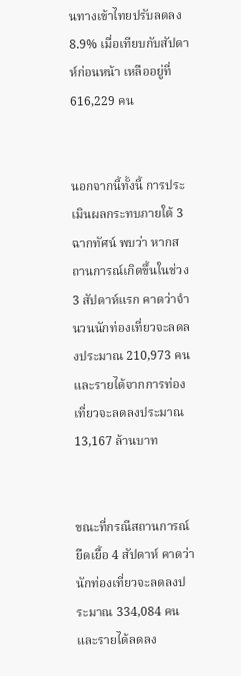นทางเข้าไทยปรับลดลง 8.9% เมื่อเทียบกับสัปดาห์ก่อนหน้า เหลืออยู่ที่ 616,229 คน


นอกจากนี้ทั้งนี้ การประเมินผลกระทบภายใต้ 3 ฉากทัศน์ พบว่า หากสถานการณ์เกิดขึ้นในช่วง 3 สัปดาห์แรก คาดว่าจำนวนนักท่องเที่ยวจะลดลงประมาณ 210,973 คน และรายได้จากการท่องเที่ยวจะลดลงประมาณ 13,167 ล้านบาท


ขณะที่กรณีสถานการณ์ยืดเยื้อ 4 สัปดาห์ คาดว่านักท่องเที่ยวจะลดลงประมาณ 334,084 คน และรายได้ลดลง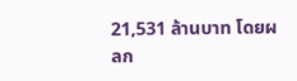21,531 ล้านบาท โดยผลก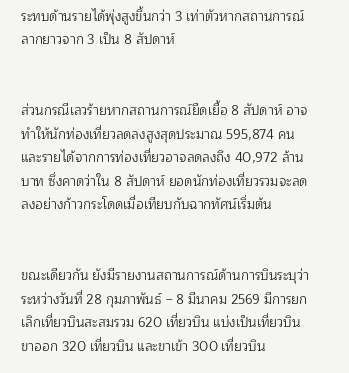ระทบด้านรายได้พุ่งสูงขึ้นกว่า 3 เท่าตัวหากสถานการณ์ลากยาวจาก 3 เป็น 8 สัปดาห์


ส่วนกรณีเลวร้ายหากสถานการณ์ยืดเยื้อ 8 สัปดาห์ อาจทำให้นักท่องเที่ยวลดลงสูงสุดประมาณ 595,874 คน และรายได้จากการท่องเที่ยวอาจลดลงถึง 40,972 ล้านบาท ซึ่งคาดว่าใน 8 สัปดาห์ ยอดนักท่องเที่ยวรวมจะลดลงอย่างก้าวกระโดดเมื่อเทียบกับฉากทัศน์เริ่มต้น


ขณะเดียวกัน ยังมีรายงานสถานการณ์ด้านการบินระบุว่า ระหว่างวันที่ 28 กุมภาพันธ์ – 8 มีนาคม 2569 มีการยกเลิกเที่ยวบินสะสมรวม 620 เที่ยวบิน แบ่งเป็นเที่ยวบินขาออก 320 เที่ยวบิน และขาเข้า 300 เที่ยวบิน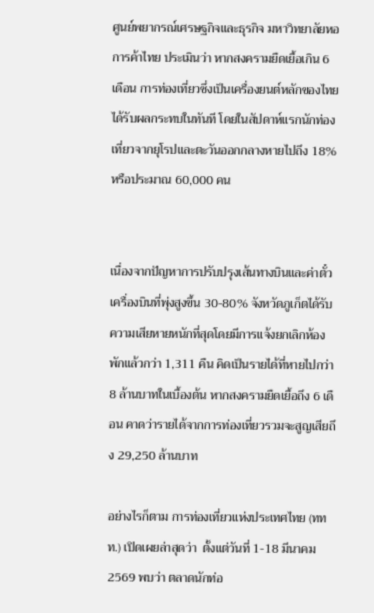ศูนย์พยากรณ์เศรษฐกิจและธุรกิจ มหาวิทยาลัยหอการค้าไทย ประเมินว่า หากสงครามยืดเยื้อเกิน 6 เดือน การท่องเที่ยวซึ่งเป็นเครื่องยนต์หลักของไทยได้รับผลกระทบในทันที โดยในสัปดาห์แรกนักท่องเที่ยวจากยุโรปและตะวันออกกลางหายไปถึง 18% หรือประมาณ 60,000 คน


เนื่องจากปัญหาการปรับปรุงเส้นทางบินและค่าตั๋วเครื่องบินที่พุ่งสูงขึ้น 30-80% จังหวัดภูเก็ตได้รับความเสียหายหนักที่สุดโดยมีการแจ้งยกเลิกห้องพักแล้วกว่า 1,311 คืน คิดเป็นรายได้ที่หายไปกว่า 8 ล้านบาทในเบื้องต้น หากสงครามยืดเยื้อถึง 6 เดือน คาดว่ารายได้จากการท่องเที่ยวรวมจะสูญเสียถึง 29,250 ล้านบาท

อย่างไรก็ตาม การท่องเที่ยวแห่งประเทศไทย (ททท.) เปิดเผยล่าสุดว่า  ตั้งแต่วันที่ 1-18 มีนาคม 2569 พบว่า ตลาดนักท่อ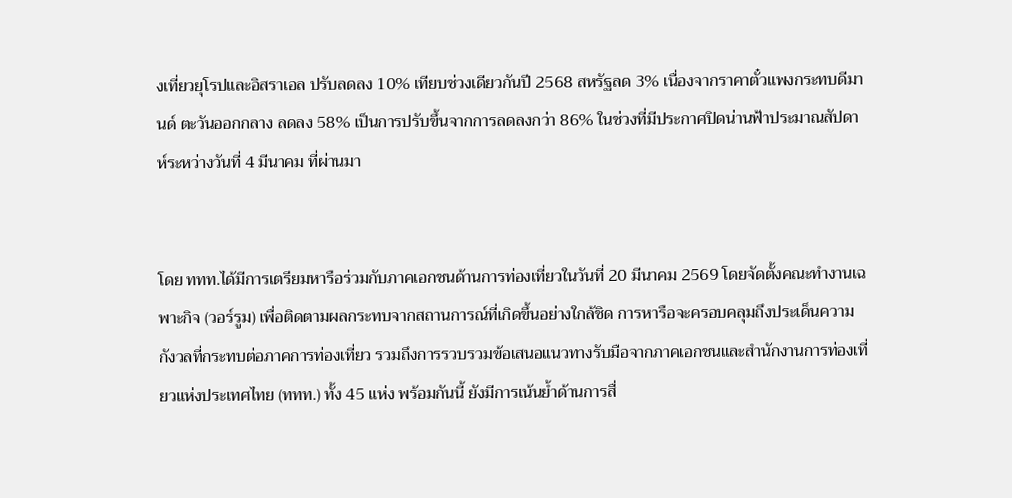งเที่ยวยุโรปและอิสราเอล ปรับลดลง 10% เทียบช่วงเดียวกันปี 2568 สหรัฐลด 3% เนื่องจากราคาตั๋วแพงกระทบดีมานด์ ตะวันออกกลาง ลดลง 58% เป็นการปรับขึ้นจากการลดลงกว่า 86% ในช่วงที่มีประกาศปิดน่านฟ้าประมาณสัปดาห์ระหว่างวันที่ 4 มีนาคม ที่ผ่านมา


โดย ททท.ได้มีการเตรียมหารือร่วมกับภาคเอกชนด้านการท่องเที่ยวในวันที่ 20 มีนาคม 2569 โดยจัดตั้งคณะทำงานเฉพาะกิจ (วอร์รูม) เพื่อติดตามผลกระทบจากสถานการณ์ที่เกิดขึ้นอย่างใกล้ชิด การหารือจะครอบคลุมถึงประเด็นความกังวลที่กระทบต่อภาคการท่องเที่ยว รวมถึงการรวบรวมข้อเสนอแนวทางรับมือจากภาคเอกชนและสำนักงานการท่องเที่ยวแห่งประเทศไทย (ททท.) ทั้ง 45 แห่ง พร้อมกันนี้ ยังมีการเน้นย้ำด้านการสื่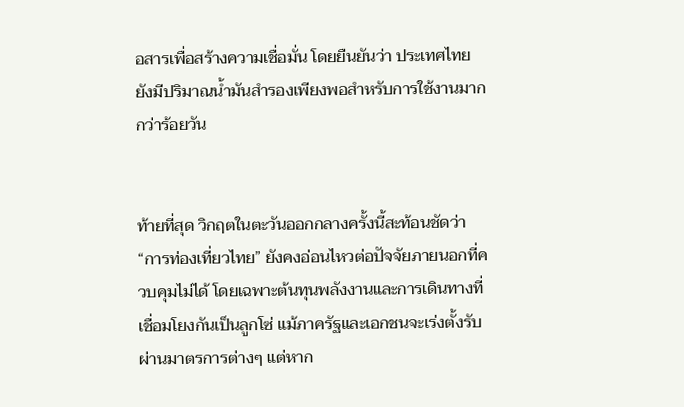อสารเพื่อสร้างความเชื่อมั่น โดยยืนยันว่า ประเทศไทยยังมีปริมาณน้ำมันสำรองเพียงพอสำหรับการใช้งานมากกว่าร้อยวัน


ท้ายที่สุด วิกฤตในตะวันออกกลางครั้งนี้สะท้อนชัดว่า “การท่องเที่ยวไทย” ยังคงอ่อนไหวต่อปัจจัยภายนอกที่ควบคุมไม่ได้ โดยเฉพาะต้นทุนพลังงานและการเดินทางที่เชื่อมโยงกันเป็นลูกโซ่ แม้ภาครัฐและเอกชนจะเร่งตั้งรับผ่านมาตรการต่างๆ แต่หาก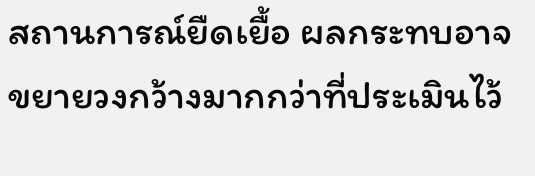สถานการณ์ยืดเยื้อ ผลกระทบอาจขยายวงกว้างมากกว่าที่ประเมินไว้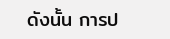ดังนั้น การป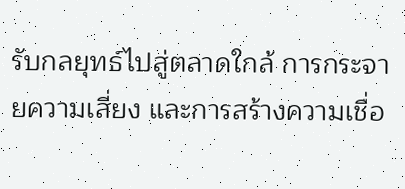รับกลยุทธ์ไปสู่ตลาดใกล้ การกระจายความเสี่ยง และการสร้างความเชื่อ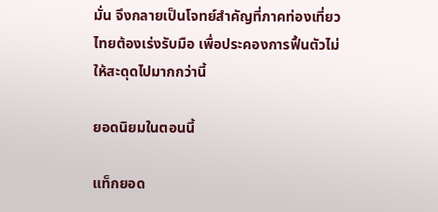มั่น จึงกลายเป็นโจทย์สำคัญที่ภาคท่องเที่ยวไทยต้องเร่งรับมือ เพื่อประคองการฟื้นตัวไม่ให้สะดุดไปมากกว่านี้

ยอดนิยมในตอนนี้

แท็กยอด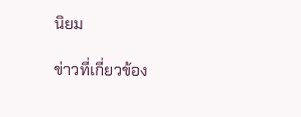นิยม

ข่าวที่เกี่ยวข้อง